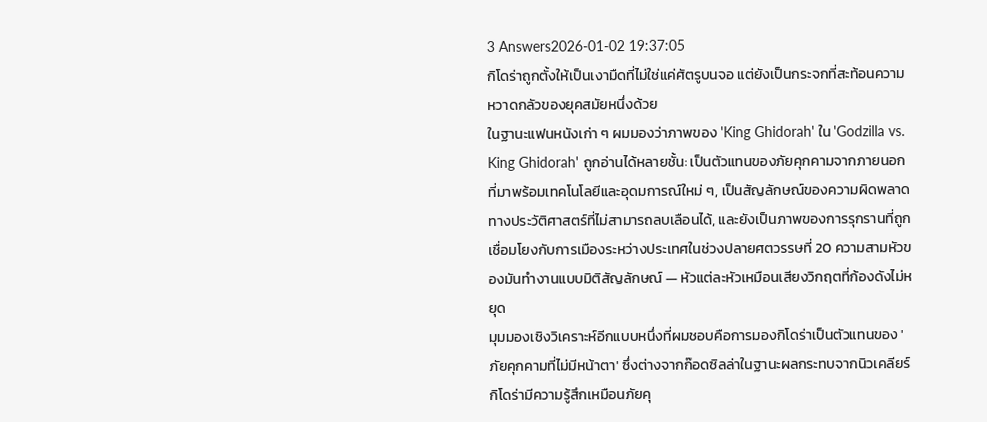3 Answers2026-01-02 19:37:05
กิโดร่าถูกตั้งให้เป็นเงามืดที่ไม่ใช่แค่ศัตรูบนจอ แต่ยังเป็นกระจกที่สะท้อนความหวาดกลัวของยุคสมัยหนึ่งด้วย
ในฐานะแฟนหนังเก่า ๆ ผมมองว่าภาพของ 'King Ghidorah' ใน 'Godzilla vs. King Ghidorah' ถูกอ่านได้หลายชั้น: เป็นตัวแทนของภัยคุกคามจากภายนอกที่มาพร้อมเทคโนโลยีและอุดมการณ์ใหม่ ๆ, เป็นสัญลักษณ์ของความผิดพลาดทางประวัติศาสตร์ที่ไม่สามารถลบเลือนได้, และยังเป็นภาพของการรุกรานที่ถูกเชื่อมโยงกับการเมืองระหว่างประเทศในช่วงปลายศตวรรษที่ 20 ความสามหัวของมันทำงานแบบมิติสัญลักษณ์ — หัวแต่ละหัวเหมือนเสียงวิกฤตที่ก้องดังไม่หยุด
มุมมองเชิงวิเคราะห์อีกแบบหนึ่งที่ผมชอบคือการมองกิโดร่าเป็นตัวแทนของ 'ภัยคุกคามที่ไม่มีหน้าตา' ซึ่งต่างจากก๊อดซิลล่าในฐานะผลกระทบจากนิวเคลียร์ กิโดร่ามีความรู้สึกเหมือนภัยคุ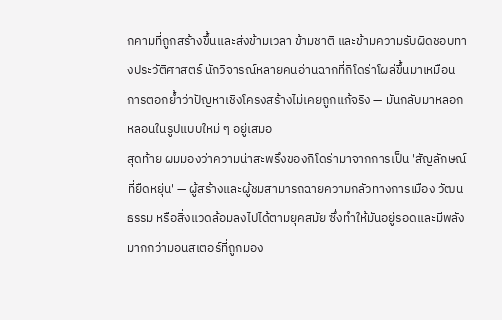กคามที่ถูกสร้างขึ้นและส่งข้ามเวลา ข้ามชาติ และข้ามความรับผิดชอบทางประวัติศาสตร์ นักวิจารณ์หลายคนอ่านฉากที่กิโดร่าโผล่ขึ้นมาเหมือนการตอกย้ำว่าปัญหาเชิงโครงสร้างไม่เคยถูกแก้จริง — มันกลับมาหลอกหลอนในรูปแบบใหม่ ๆ อยู่เสมอ
สุดท้าย ผมมองว่าความน่าสะพรึงของกิโดร่ามาจากการเป็น 'สัญลักษณ์ที่ยืดหยุ่น' — ผู้สร้างและผู้ชมสามารถฉายความกลัวทางการเมือง วัฒนธรรม หรือสิ่งแวดล้อมลงไปได้ตามยุคสมัย ซึ่งทำให้มันอยู่รอดและมีพลังมากกว่ามอนสเตอร์ที่ถูกมอง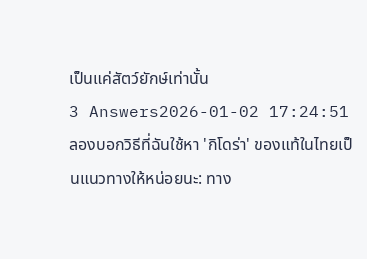เป็นแค่สัตว์ยักษ์เท่านั้น
3 Answers2026-01-02 17:24:51
ลองบอกวิธีที่ฉันใช้หา 'กิโดร่า' ของแท้ในไทยเป็นแนวทางให้หน่อยนะ: ทาง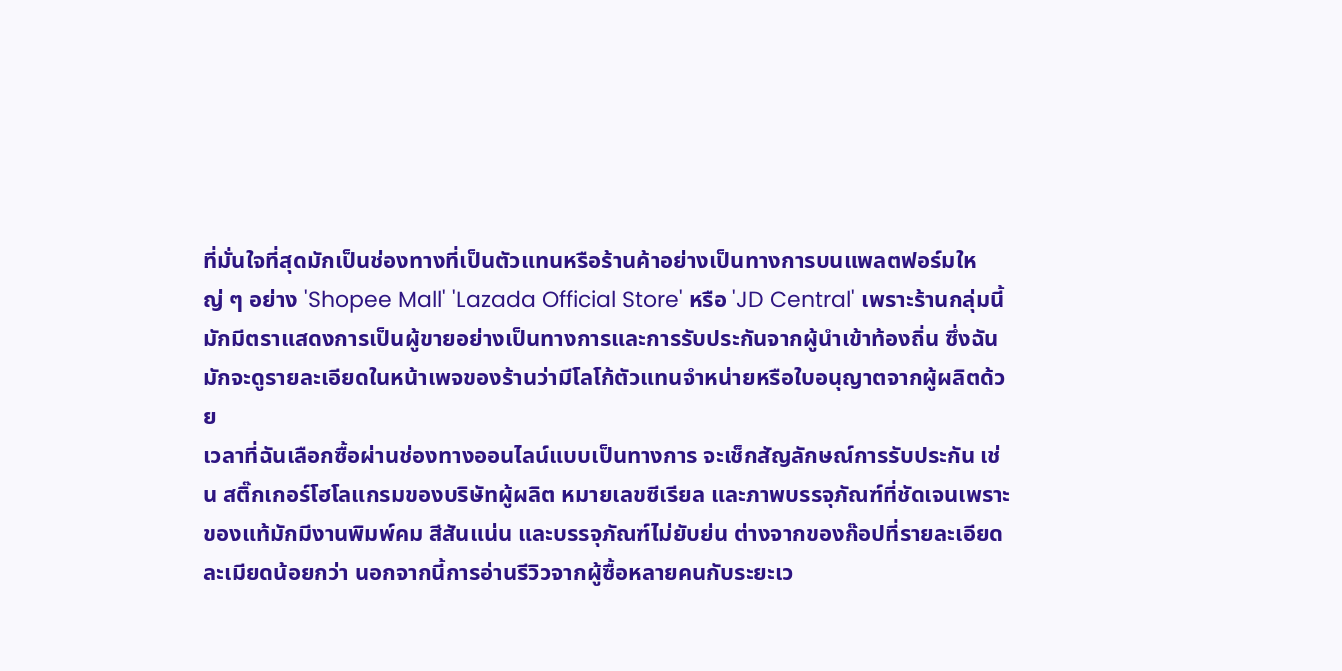ที่มั่นใจที่สุดมักเป็นช่องทางที่เป็นตัวแทนหรือร้านค้าอย่างเป็นทางการบนแพลตฟอร์มใหญ่ ๆ อย่าง 'Shopee Mall' 'Lazada Official Store' หรือ 'JD Central' เพราะร้านกลุ่มนี้มักมีตราแสดงการเป็นผู้ขายอย่างเป็นทางการและการรับประกันจากผู้นำเข้าท้องถิ่น ซึ่งฉันมักจะดูรายละเอียดในหน้าเพจของร้านว่ามีโลโก้ตัวแทนจำหน่ายหรือใบอนุญาตจากผู้ผลิตด้วย
เวลาที่ฉันเลือกซื้อผ่านช่องทางออนไลน์แบบเป็นทางการ จะเช็กสัญลักษณ์การรับประกัน เช่น สติ๊กเกอร์โฮโลแกรมของบริษัทผู้ผลิต หมายเลขซีเรียล และภาพบรรจุภัณฑ์ที่ชัดเจนเพราะของแท้มักมีงานพิมพ์คม สีสันแน่น และบรรจุภัณฑ์ไม่ยับย่น ต่างจากของก๊อปที่รายละเอียดละเมียดน้อยกว่า นอกจากนี้การอ่านรีวิวจากผู้ซื้อหลายคนกับระยะเว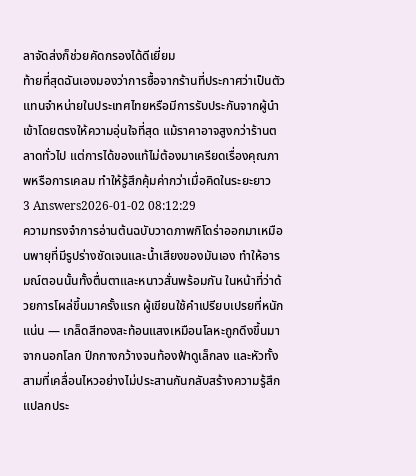ลาจัดส่งก็ช่วยคัดกรองได้ดีเยี่ยม
ท้ายที่สุดฉันเองมองว่าการซื้อจากร้านที่ประกาศว่าเป็นตัวแทนจำหน่ายในประเทศไทยหรือมีการรับประกันจากผู้นำเข้าโดยตรงให้ความอุ่นใจที่สุด แม้ราคาอาจสูงกว่าร้านตลาดทั่วไป แต่การได้ของแท้ไม่ต้องมาเครียดเรื่องคุณภาพหรือการเคลม ทำให้รู้สึกคุ้มค่ากว่าเมื่อคิดในระยะยาว
3 Answers2026-01-02 08:12:29
ความทรงจำการอ่านต้นฉบับวาดภาพกิโดร่าออกมาเหมือนพายุที่มีรูปร่างชัดเจนและน้ำเสียงของมันเอง ทำให้อารมณ์ตอนนั้นทั้งตื่นตาและหนาวสั่นพร้อมกัน ในหน้าที่ว่าด้วยการโผล่ขึ้นมาครั้งแรก ผู้เขียนใช้คำเปรียบเปรยที่หนักแน่น — เกล็ดสีทองสะท้อนแสงเหมือนโลหะถูกดึงขึ้นมาจากนอกโลก ปีกกางกว้างจนท้องฟ้าดูเล็กลง และหัวทั้งสามที่เคลื่อนไหวอย่างไม่ประสานกันกลับสร้างความรู้สึกแปลกประ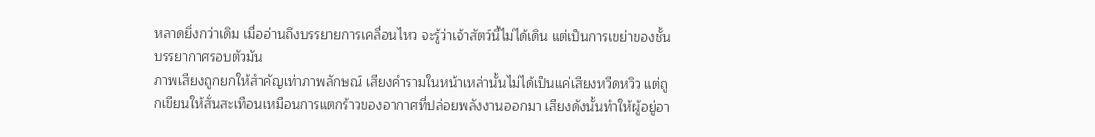หลาดยิ่งกว่าเดิม เมื่ออ่านถึงบรรยายการเคลื่อนไหว จะรู้ว่าเจ้าสัตว์นี้ไม่ได้เดิน แต่เป็นการเขย่าของชั้นบรรยากาศรอบตัวมัน
ภาพเสียงถูกยกให้สำคัญเท่าภาพลักษณ์ เสียงคำรามในหน้าเหล่านั้นไม่ได้เป็นแค่เสียงหวีดหวิว แต่ถูกเขียนให้สั่นสะเทือนเหมือนการแตกร้าวของอากาศที่ปล่อยพลังงานออกมา เสียงดังนั้นทำให้ผู้อยู่อา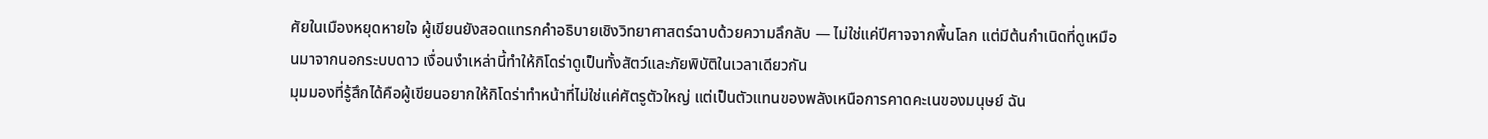ศัยในเมืองหยุดหายใจ ผู้เขียนยังสอดแทรกคำอธิบายเชิงวิทยาศาสตร์ฉาบด้วยความลึกลับ — ไม่ใช่แค่ปีศาจจากพื้นโลก แต่มีต้นกำเนิดที่ดูเหมือนมาจากนอกระบบดาว เงื่อนงำเหล่านี้ทำให้กิโดร่าดูเป็นทั้งสัตว์และภัยพิบัติในเวลาเดียวกัน
มุมมองที่รู้สึกได้คือผู้เขียนอยากให้กิโดร่าทำหน้าที่ไม่ใช่แค่ศัตรูตัวใหญ่ แต่เป็นตัวแทนของพลังเหนือการคาดคะเนของมนุษย์ ฉัน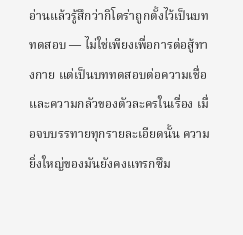อ่านแล้วรู้สึกว่ากิโดร่าถูกตั้งไว้เป็นบททดสอบ — ไม่ใช่เพียงเพื่อการต่อสู้ทางกาย แต่เป็นบททดสอบต่อความเชื่อและความกลัวของตัวละครในเรื่อง เมื่อจบบรรทายทุกรายละเอียดนั้น ความยิ่งใหญ่ของมันยังคงแทรกซึม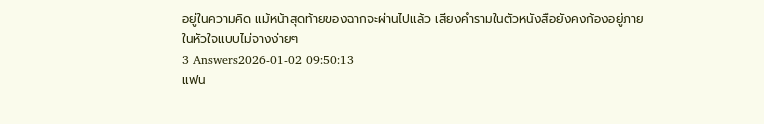อยู่ในความคิด แม้หน้าสุดท้ายของฉากจะผ่านไปแล้ว เสียงคำรามในตัวหนังสือยังคงก้องอยู่ภายในหัวใจแบบไม่จางง่ายๆ
3 Answers2026-01-02 09:50:13
แฟน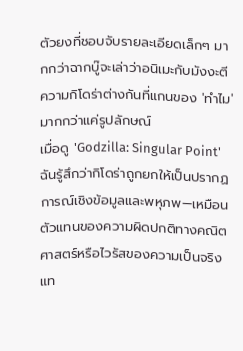ตัวยงที่ชอบจับรายละเอียดเล็กๆ มากกว่าฉากบู๊จะเล่าว่าอนิเมะกับมังงะตีความกิโดร่าต่างกันที่แกนของ 'ทำไม' มากกว่าแค่รูปลักษณ์
เมื่อดู 'Godzilla: Singular Point' ฉันรู้สึกว่ากิโดร่าถูกยกให้เป็นปรากฏการณ์เชิงข้อมูลและพหุภพ—เหมือนตัวแทนของความผิดปกติทางคณิตศาสตร์หรือไวรัสของความเป็นจริง แท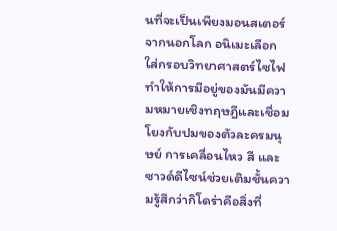นที่จะเป็นเพียงมอนสเตอร์จากนอกโลก อนิเมะเลือกใส่กรอบวิทยาศาสตร์ไซไฟ ทำให้การมีอยู่ของมันมีความหมายเชิงทฤษฎีและเชื่อมโยงกับปมของตัวละครมนุษย์ การเคลื่อนไหว สี และซาวด์ดีไซน์ช่วยเติมชั้นความรู้สึกว่ากิโดร่าคือสิ่งที่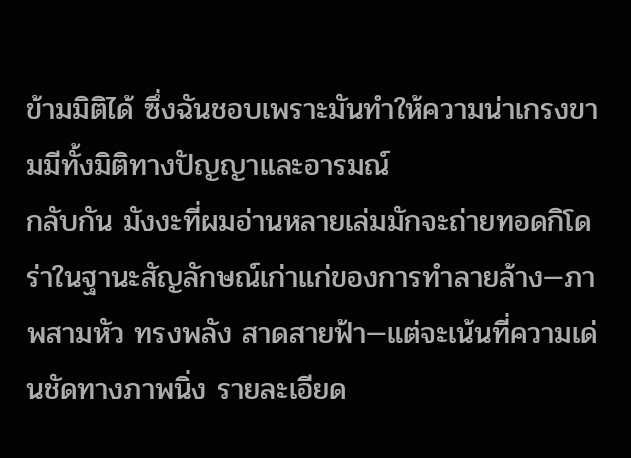ข้ามมิติได้ ซึ่งฉันชอบเพราะมันทำให้ความน่าเกรงขามมีทั้งมิติทางปัญญาและอารมณ์
กลับกัน มังงะที่ผมอ่านหลายเล่มมักจะถ่ายทอดกิโดร่าในฐานะสัญลักษณ์เก่าแก่ของการทำลายล้าง—ภาพสามหัว ทรงพลัง สาดสายฟ้า—แต่จะเน้นที่ความเด่นชัดทางภาพนิ่ง รายละเอียด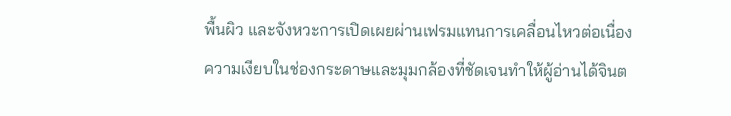พื้นผิว และจังหวะการเปิดเผยผ่านเฟรมแทนการเคลื่อนไหวต่อเนื่อง ความเงียบในช่องกระดาษและมุมกล้องที่ชัดเจนทำให้ผู้อ่านได้จินต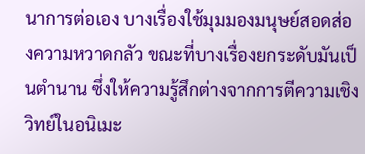นาการต่อเอง บางเรื่องใช้มุมมองมนุษย์สอดส่องความหวาดกลัว ขณะที่บางเรื่องยกระดับมันเป็นตำนาน ซึ่งให้ความรู้สึกต่างจากการตีความเชิงวิทย์ในอนิเมะ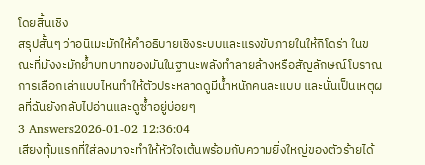โดยสิ้นเชิง
สรุปสั้นๆ ว่าอนิเมะมักให้คำอธิบายเชิงระบบและแรงขับภายในให้กิโดร่า ในขณะที่มังงะมักย้ำบทบาทของมันในฐานะพลังทำลายล้างหรือสัญลักษณ์โบราณ การเลือกเล่าแบบไหนทำให้ตัวประหลาดดูมีน้ำหนักคนละแบบ และนั่นเป็นเหตุผลที่ฉันยังกลับไปอ่านและดูซ้ำอยู่บ่อยๆ
3 Answers2026-01-02 12:36:04
เสียงทุ้มแรกที่ใส่ลงมาจะทำให้หัวใจเต้นพร้อมกับความยิ่งใหญ่ของตัวร้ายได้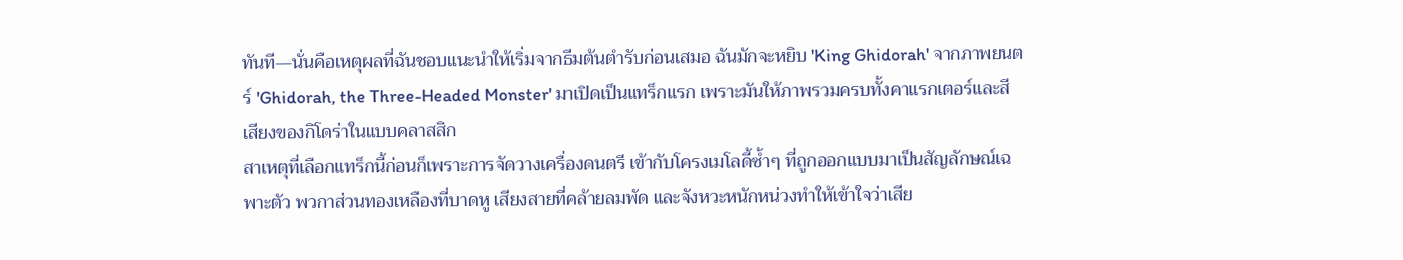ทันที—นั่นคือเหตุผลที่ฉันชอบแนะนำให้เริ่มจากธีมต้นตำรับก่อนเสมอ ฉันมักจะหยิบ 'King Ghidorah' จากภาพยนตร์ 'Ghidorah, the Three-Headed Monster' มาเปิดเป็นแทร็กแรก เพราะมันให้ภาพรวมครบทั้งคาแรกเตอร์และสีเสียงของกิโดร่าในแบบคลาสสิก
สาเหตุที่เลือกแทร็กนี้ก่อนก็เพราะการจัดวางเครื่องดนตรี เข้ากับโครงเมโลดี้ซ้ำๆ ที่ถูกออกแบบมาเป็นสัญลักษณ์เฉพาะตัว พวกาส่วนทองเหลืองที่บาดหู เสียงสายที่คล้ายลมพัด และจังหวะหนักหน่วงทำให้เข้าใจว่าเสีย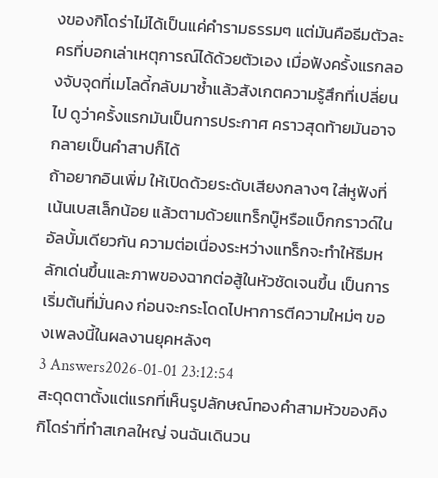งของกิโดร่าไม่ได้เป็นแค่คำรามธรรมๆ แต่มันคือธีมตัวละครที่บอกเล่าเหตุการณ์ได้ด้วยตัวเอง เมื่อฟังครั้งแรกลองจับจุดที่เมโลดี้กลับมาซ้ำแล้วสังเกตความรู้สึกที่เปลี่ยนไป ดูว่าครั้งแรกมันเป็นการประกาศ คราวสุดท้ายมันอาจกลายเป็นคำสาปก็ได้
ถ้าอยากอินเพิ่ม ให้เปิดด้วยระดับเสียงกลางๆ ใส่หูฟังที่เน้นเบสเล็กน้อย แล้วตามด้วยแทร็กบู๊หรือแบ็กกราวด์ในอัลบั้มเดียวกัน ความต่อเนื่องระหว่างแทร็กจะทำให้ธีมหลักเด่นขึ้นและภาพของฉากต่อสู้ในหัวชัดเจนขึ้น เป็นการเริ่มต้นที่มั่นคง ก่อนจะกระโดดไปหาการตีความใหม่ๆ ของเพลงนี้ในผลงานยุคหลังๆ
3 Answers2026-01-01 23:12:54
สะดุดตาตั้งแต่แรกที่เห็นรูปลักษณ์ทองคำสามหัวของคิงกิโดร่าที่ทำสเกลใหญ่ จนฉันเดินวน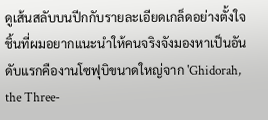ดูเส้นสลับบนปีกกับรายละเอียดเกล็ดอย่างตั้งใจ
ชิ้นที่ผมอยากแนะนำให้คนจริงจังมองหาเป็นอันดับแรกคืองานโซฟุบิขนาดใหญ่จาก 'Ghidorah, the Three-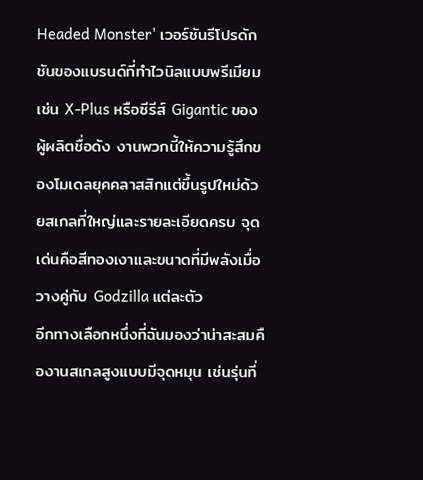Headed Monster' เวอร์ชันรีโปรดักชันของแบรนด์ที่ทำไวนิลแบบพรีเมียม เช่น X-Plus หรือซีรีส์ Gigantic ของผู้ผลิตชื่อดัง งานพวกนี้ให้ความรู้สึกของโมเดลยุคคลาสสิกแต่ขึ้นรูปใหม่ด้วยสเกลที่ใหญ่และรายละเอียดครบ จุดเด่นคือสีทองเงาและขนาดที่มีพลังเมื่อวางคู่กับ Godzilla แต่ละตัว
อีกทางเลือกหนึ่งที่ฉันมองว่าน่าสะสมคืองานสเกลสูงแบบมีจุดหมุน เช่นรุ่นที่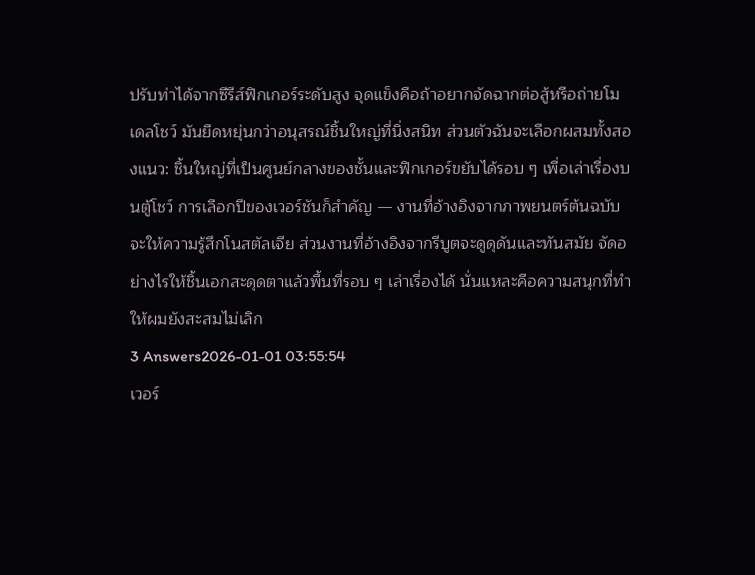ปรับท่าได้จากซีรีส์ฟิกเกอร์ระดับสูง จุดแข็งคือถ้าอยากจัดฉากต่อสู้หรือถ่ายโมเดลโชว์ มันยืดหยุ่นกว่าอนุสรณ์ชิ้นใหญ่ที่นิ่งสนิท ส่วนตัวฉันจะเลือกผสมทั้งสองแนว: ชิ้นใหญ่ที่เป็นศูนย์กลางของชั้นและฟิกเกอร์ขยับได้รอบ ๆ เพื่อเล่าเรื่องบนตู้โชว์ การเลือกปีของเวอร์ชันก็สำคัญ — งานที่อ้างอิงจากภาพยนตร์ต้นฉบับจะให้ความรู้สึกโนสตัลเจีย ส่วนงานที่อ้างอิงจากรีบูตจะดูดุดันและทันสมัย จัดอย่างไรให้ชิ้นเอกสะดุดตาแล้วพื้นที่รอบ ๆ เล่าเรื่องได้ นั่นแหละคือความสนุกที่ทำให้ผมยังสะสมไม่เลิก
3 Answers2026-01-01 03:55:54
เวอร์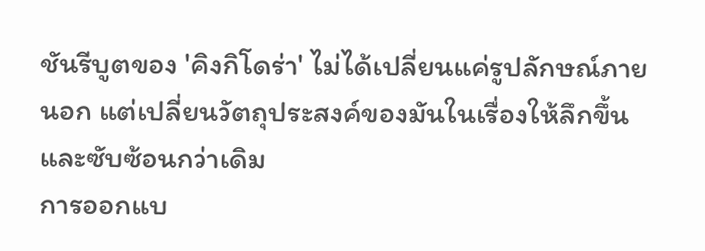ชันรีบูตของ 'คิงกิโดร่า' ไม่ได้เปลี่ยนแค่รูปลักษณ์ภายนอก แต่เปลี่ยนวัตถุประสงค์ของมันในเรื่องให้ลึกขึ้นและซับซ้อนกว่าเดิม
การออกแบ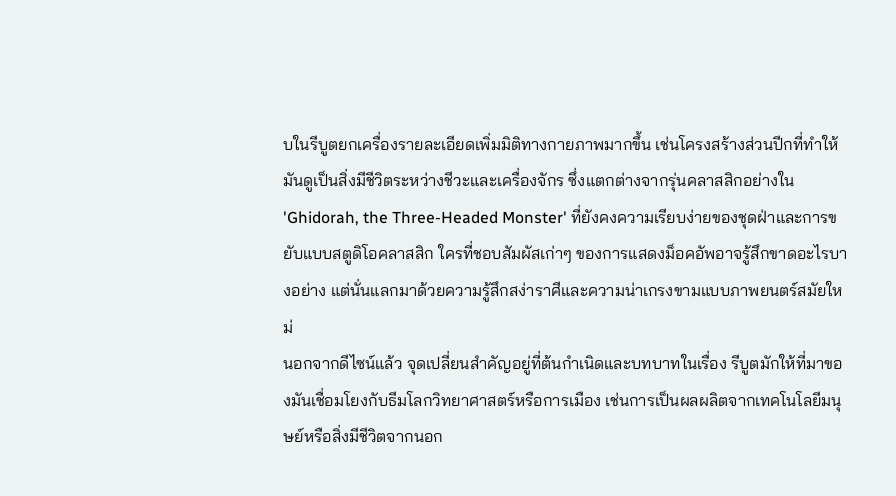บในรีบูตยกเครื่องรายละเอียดเพิ่มมิติทางกายภาพมากขึ้น เช่นโครงสร้างส่วนปีกที่ทำให้มันดูเป็นสิ่งมีชีวิตระหว่างชีวะและเครื่องจักร ซึ่งแตกต่างจากรุ่นคลาสสิกอย่างใน 'Ghidorah, the Three-Headed Monster' ที่ยังคงความเรียบง่ายของชุดฝ่าและการขยับแบบสตูดิโอคลาสสิก ใครที่ชอบสัมผัสเก่าๆ ของการแสดงม็อคอัพอาจรู้สึกขาดอะไรบางอย่าง แต่นั่นแลกมาด้วยความรู้สึกสง่าราศีและความน่าเกรงขามแบบภาพยนตร์สมัยใหม่
นอกจากดีไซน์แล้ว จุดเปลี่ยนสำคัญอยู่ที่ต้นกำเนิดและบทบาทในเรื่อง รีบูตมักให้ที่มาของมันเชื่อมโยงกับธีมโลกวิทยาศาสตร์หรือการเมือง เช่นการเป็นผลผลิตจากเทคโนโลยีมนุษย์หรือสิ่งมีชีวิตจากนอก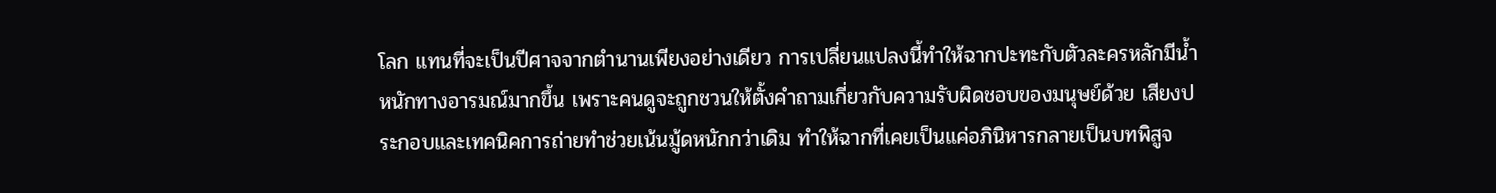โลก แทนที่จะเป็นปีศาจจากตำนานเพียงอย่างเดียว การเปลี่ยนแปลงนี้ทำให้ฉากปะทะกับตัวละครหลักมีน้ำหนักทางอารมณ์มากขึ้น เพราะคนดูจะถูกชวนให้ตั้งคำถามเกี่ยวกับความรับผิดชอบของมนุษย์ด้วย เสียงประกอบและเทคนิคการถ่ายทำช่วยเน้นมู้ดหนักกว่าเดิม ทำให้ฉากที่เคยเป็นแค่อภินิหารกลายเป็นบทพิสูจ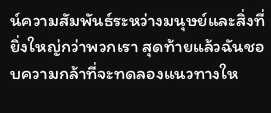น์ความสัมพันธ์ระหว่างมนุษย์และสิ่งที่ยิ่งใหญ่กว่าพวกเรา สุดท้ายแล้วฉันชอบความกล้าที่จะทดลองแนวทางให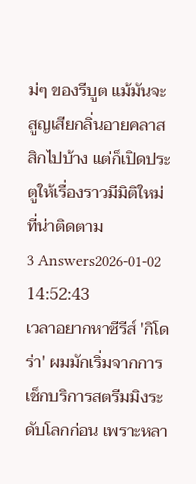ม่ๆ ของรีบูต แม้มันจะสูญเสียกลิ่นอายคลาสสิกไปบ้าง แต่ก็เปิดประตูให้เรื่องราวมีมิติใหม่ที่น่าติดตาม
3 Answers2026-01-02 14:52:43
เวลาอยากหาซีรีส์ 'กิโดร่า' ผมมักเริ่มจากการเช็กบริการสตรีมมิงระดับโลกก่อน เพราะหลา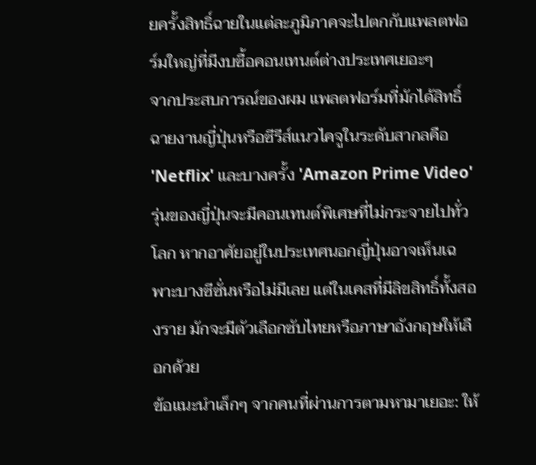ยครั้งสิทธิ์ฉายในแต่ละภูมิภาคจะไปตกกับแพลตฟอร์มใหญ่ที่มีงบซื้อคอนเทนต์ต่างประเทศเยอะๆ
จากประสบการณ์ของผม แพลตฟอร์มที่มักได้สิทธิ์ฉายงานญี่ปุ่นหรือซีรีส์แนวไคจูในระดับสากลคือ 'Netflix' และบางครั้ง 'Amazon Prime Video' รุ่นของญี่ปุ่นจะมีคอนเทนต์พิเศษที่ไม่กระจายไปทั่วโลก หากอาศัยอยู่ในประเทศนอกญี่ปุ่นอาจเห็นเฉพาะบางซีซั่นหรือไม่มีเลย แต่ในเคสที่มีลิขสิทธิ์ทั้งสองราย มักจะมีตัวเลือกซับไทยหรือภาษาอังกฤษให้เลือกด้วย
ข้อแนะนำเล็กๆ จากคนที่ผ่านการตามหามาเยอะ: ให้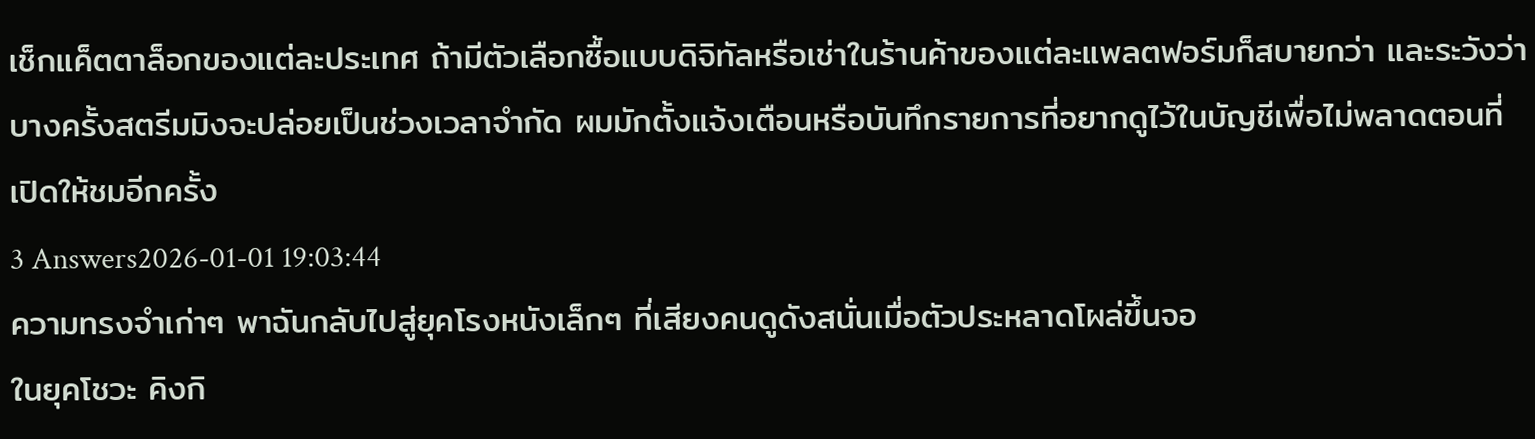เช็กแค็ตตาล็อกของแต่ละประเทศ ถ้ามีตัวเลือกซื้อแบบดิจิทัลหรือเช่าในร้านค้าของแต่ละแพลตฟอร์มก็สบายกว่า และระวังว่าบางครั้งสตรีมมิงจะปล่อยเป็นช่วงเวลาจำกัด ผมมักตั้งแจ้งเตือนหรือบันทึกรายการที่อยากดูไว้ในบัญชีเพื่อไม่พลาดตอนที่เปิดให้ชมอีกครั้ง
3 Answers2026-01-01 19:03:44
ความทรงจำเก่าๆ พาฉันกลับไปสู่ยุคโรงหนังเล็กๆ ที่เสียงคนดูดังสนั่นเมื่อตัวประหลาดโผล่ขึ้นจอ
ในยุคโชวะ คิงกิ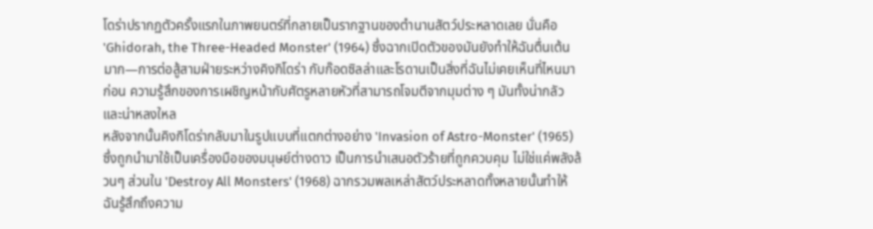โดร่าปรากฏตัวครั้งแรกในภาพยนตร์ที่กลายเป็นรากฐานของตำนานสัตว์ประหลาดเลย นั่นคือ 'Ghidorah, the Three-Headed Monster' (1964) ซึ่งฉากเปิดตัวของมันยังทำให้ฉันตื่นเต้นมาก—การต่อสู้สามฝ่ายระหว่างคิงกิโดร่า กับก๊อดซิลล่าและโรดานเป็นสิ่งที่ฉันไม่เคยเห็นที่ไหนมาก่อน ความรู้สึกของการเผชิญหน้ากับศัตรูหลายหัวที่สามารถโจมตีจากมุมต่าง ๆ มันทั้งน่ากลัวและน่าหลงใหล
หลังจากนั้นคิงกิโดร่ากลับมาในรูปแบบที่แตกต่างอย่าง 'Invasion of Astro-Monster' (1965) ซึ่งถูกนำมาใช้เป็นเครื่องมือของมนุษย์ต่างดาว เป็นการนำเสนอตัวร้ายที่ถูกควบคุม ไม่ใช่แค่พลังล้วนๆ ส่วนใน 'Destroy All Monsters' (1968) ฉากรวมพลเหล่าสัตว์ประหลาดทั้งหลายนั้นทำให้ฉันรู้สึกถึงความ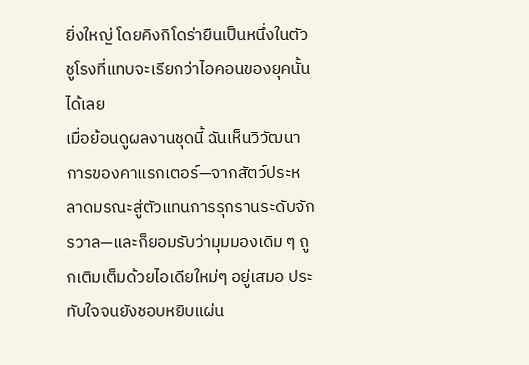ยิ่งใหญ่ โดยคิงกิโดร่ายืนเป็นหนึ่งในตัวชูโรงที่แทบจะเรียกว่าไอคอนของยุคนั้นได้เลย
เมื่อย้อนดูผลงานชุดนี้ ฉันเห็นวิวัฒนาการของคาแรกเตอร์—จากสัตว์ประหลาดมรณะสู่ตัวแทนการรุกรานระดับจักรวาล—และก็ยอมรับว่ามุมมองเดิม ๆ ถูกเติมเต็มด้วยไอเดียใหม่ๆ อยู่เสมอ ประทับใจจนยังชอบหยิบแผ่น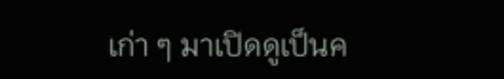เก่า ๆ มาเปิดดูเป็นค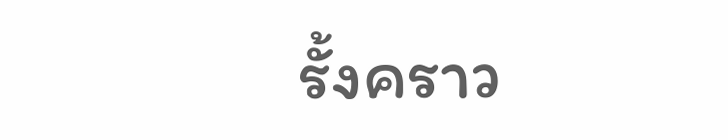รั้งคราว